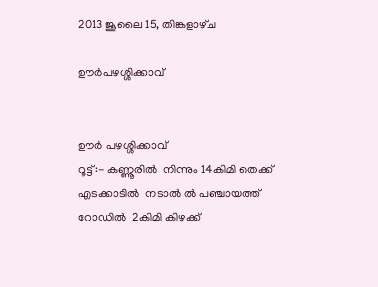2013 ജൂലൈ 15, തിങ്കളാഴ്‌ച

ഊര്‍പഴശ്ശിക്കാവ്


ഊർ പഴശ്ശിക്കാവ്
റൂട്ട്:- കണ്ണൂരിൽ  നിന്നും 14കിമി തെക്ക് എടക്കാടിൽ  നടാൽ ല്‍ പഞ്ചായത്ത് റോഡിൽ  2കിമി കിഴക്ക്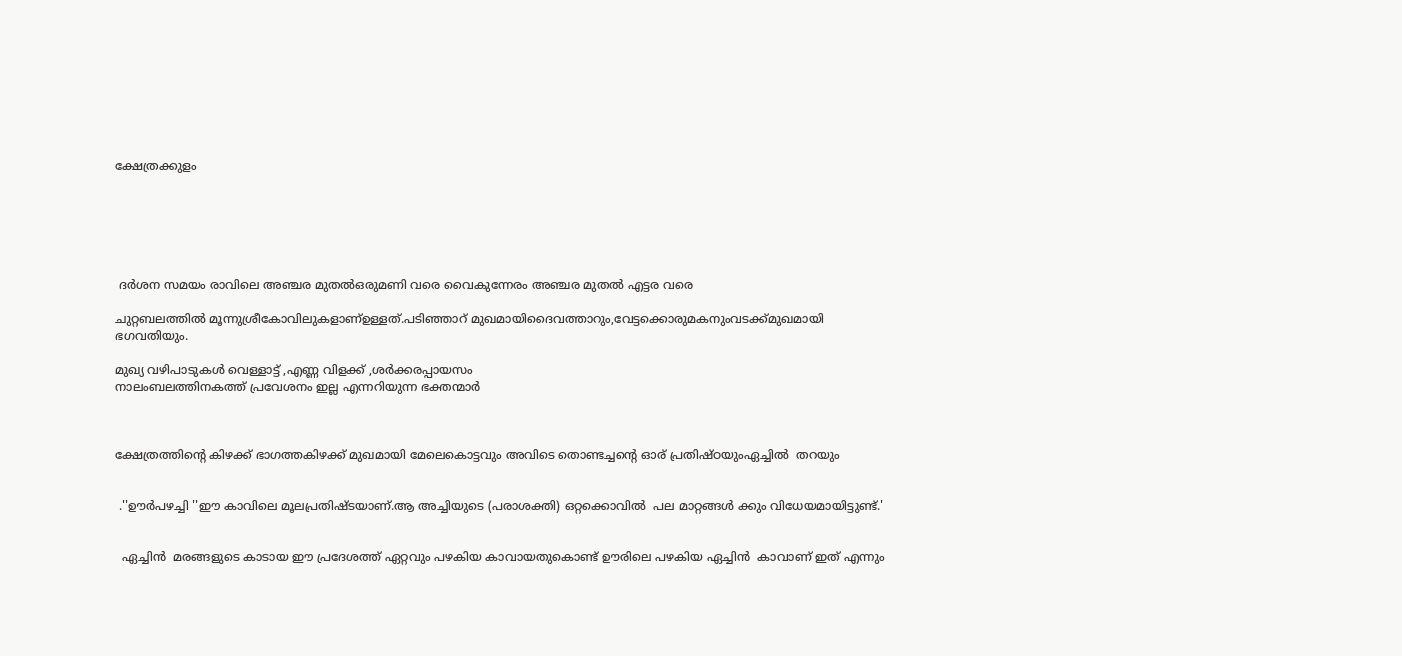ക്ഷേത്രക്കുളം






 ദർശന സമയം രാവിലെ അഞ്ചര മുതൽഒരുമണി വരെ വൈകുന്നേരം അഞ്ചര മുതൽ എട്ടര വരെ

ചുറ്റബലത്തിൽ മൂന്നുശ്രീകോവിലുകളാണ്ഉള്ളത്.പടിഞ്ഞാറ് മുഖമായിദൈവത്താറും,വേട്ടക്കൊരുമകനുംവടക്ക്മുഖമായി ഭഗവതിയും.

മുഖ്യ വഴിപാടുകൾ വെള്ളാട്ട് ,എണ്ണ വിളക്ക് ,ശർക്കരപ്പായസം
നാലംബലത്തിനകത്ത് പ്രവേശനം ഇല്ല എന്നറിയുന്ന ഭക്തന്മാർ



ക്ഷേത്രത്തിന്റെ കിഴക്ക് ഭാഗത്തകിഴക്ക് മുഖമായി മേലെകൊട്ടവും അവിടെ തൊണ്ടച്ചന്റെ ഓര് പ്രതിഷ്ഠയുംഏച്ചിൽ  തറയും


 .''ഊര്‍പഴച്ചി ''ഈ കാവിലെ മൂലപ്രതിഷ്ടയാണ്.ആ അച്ചിയുടെ (പരാശക്തി) ഒറ്റക്കൊവിൽ  പല മാറ്റങ്ങൾ ക്കും വിധേയമായിട്ടുണ്ട്.'


  ഏച്ചിൻ  മരങ്ങളുടെ കാടായ ഈ പ്രദേശത്ത് ഏറ്റവും പഴകിയ കാവായതുകൊണ്ട് ഊരിലെ പഴകിയ ഏച്ചിൻ  കാവാണ്‌ ഇത് എന്നും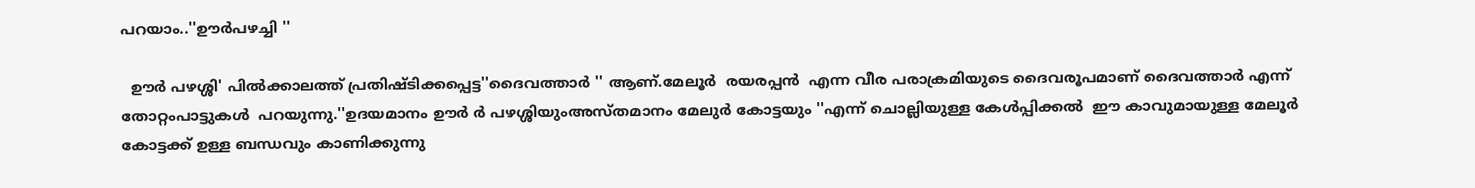പറയാം..''ഊര്‍പഴച്ചി ''

  ഊർ പഴശ്ശി' പില്‍ക്കാലത്ത് പ്രതിഷ്ടിക്കപ്പെട്ട''ദൈവത്താർ '' ആണ്.മേലൂർ  രയരപ്പൻ  എന്ന വീര പരാക്രമിയുടെ ദൈവരൂപമാണ് ദൈവത്താർ എന്ന് തോറ്റംപാട്ടുകൾ  പറയുന്നു.''ഉദയമാനം ഊർ ര്‍ പഴശ്ശിയുംഅസ്തമാനം മേലുർ കോട്ടയും ''എന്ന് ചൊല്ലിയുള്ള കേൾപ്പിക്കൽ  ഈ കാവുമായുള്ള മേലൂർ കോട്ടക്ക് ഉള്ള ബന്ധവും കാണിക്കുന്നു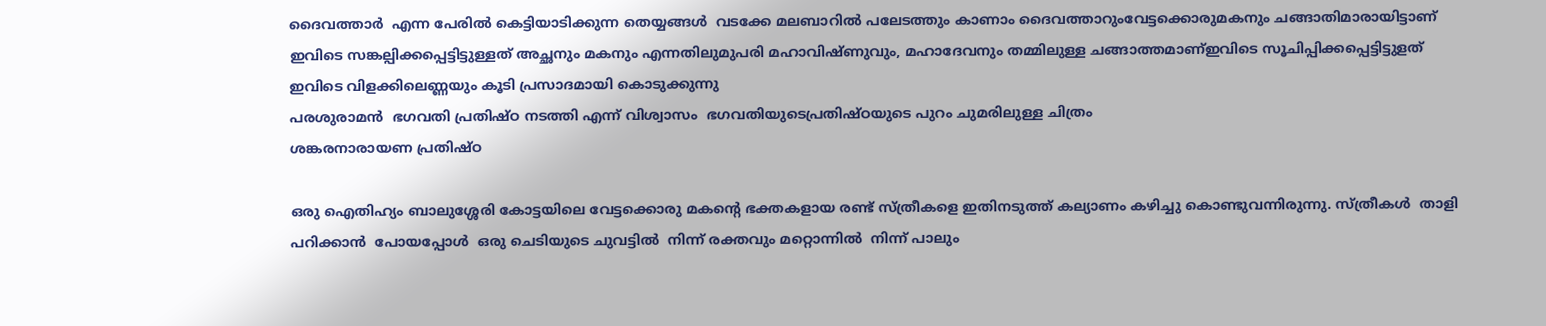ദൈവത്താർ  എന്ന പേരിൽ കെട്ടിയാടിക്കുന്ന തെയ്യങ്ങൾ  വടക്കേ മലബാറിൽ പലേടത്തും കാണാം ദൈവത്താറുംവേട്ടക്കൊരുമകനും ചങ്ങാതിമാരായിട്ടാണ് ഇവിടെ സങ്കല്പിക്കപ്പെട്ടിട്ടുള്ളത് അച്ഛനും മകനും എന്നതിലുമുപരി മഹാവിഷ്ണുവും, മഹാദേവനും തമ്മിലുള്ള ചങ്ങാത്തമാണ്ഇവിടെ സൂചിപ്പിക്കപ്പെട്ടിട്ടുളത് ഇവിടെ വിളക്കിലെണ്ണയും കൂടി പ്രസാദമായി കൊടുക്കുന്നു
പരശുരാമൻ  ഭഗവതി പ്രതിഷ്ഠ നടത്തി എന്ന് വിശ്വാസം  ഭഗവതിയുടെപ്രതിഷ്ഠയുടെ പുറം ചുമരിലുള്ള ചിത്രം
ശങ്കരനാരായണ പ്രതിഷ്ഠ

ഒരു ഐതിഹ്യം ബാലുശ്ശേരി കോട്ടയിലെ വേട്ടക്കൊരു മകന്റെ ഭക്തകളായ രണ്ട് സ്ത്രീകളെ ഇതിനടുത്ത് കല്യാണം കഴിച്ചു കൊണ്ടുവന്നിരുന്നു. സ്ത്രീകൾ  താളി പറിക്കാൻ  പോയപ്പോൾ  ഒരു ചെടിയുടെ ചുവട്ടിൽ  നിന്ന് രക്തവും മറ്റൊന്നിൽ  നിന്ന് പാലും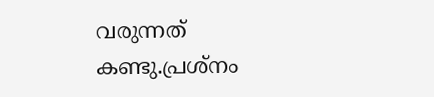വരുന്നത് കണ്ടു.പ്രശ്നം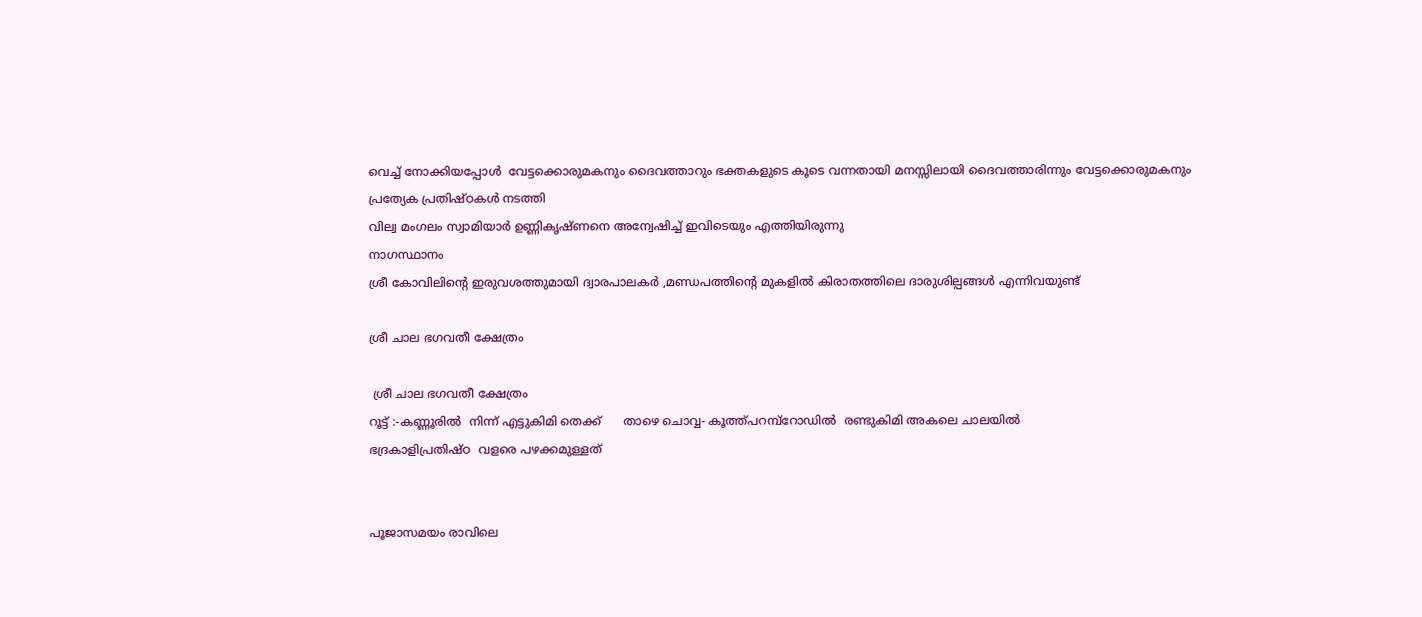വെച്ച് നോക്കിയപ്പോൾ  വേട്ടക്കൊരുമകനും ദൈവത്താറും ഭക്തകളുടെ കൂടെ വന്നതായി മനസ്സിലായി ദൈവത്താരിന്നും വേട്ടക്കൊരുമകനും പ്രത്യേക പ്രതിഷ്ഠകൾ നടത്തി
വില്വ മംഗലം സ്വാമിയാര്‍ ഉണ്ണികൃഷ്ണനെ അന്വേഷിച്ച് ഇവിടെയും എത്തിയിരുന്നു
നാഗസ്ഥാനം
ശ്രീ കോവിലിന്റെ ഇരുവശത്തുമായി ദ്വാരപാലകർ ,മണ്ഡപത്തിന്റെ മുകളിൽ കിരാതത്തിലെ ദാരുശില്പങ്ങൾ എന്നിവയുണ്ട്‌

ശ്രീ ചാല ഭഗവതീ ക്ഷേത്രം

 ശ്രീ ചാല ഭഗവതീ ക്ഷേത്രം
റൂട്ട് :-കണ്ണൂരിൽ  നിന്ന് എട്ടുകിമി തെക്ക്      താഴെ ചൊവ്വ- കൂത്ത്പറമ്പ്റോഡിൽ  രണ്ടുകിമി അകലെ ചാലയിൽ
ഭദ്രകാളിപ്രതിഷ്ഠ  വളരെ പഴക്കമുള്ളത്


പൂജാസമയം രാവിലെ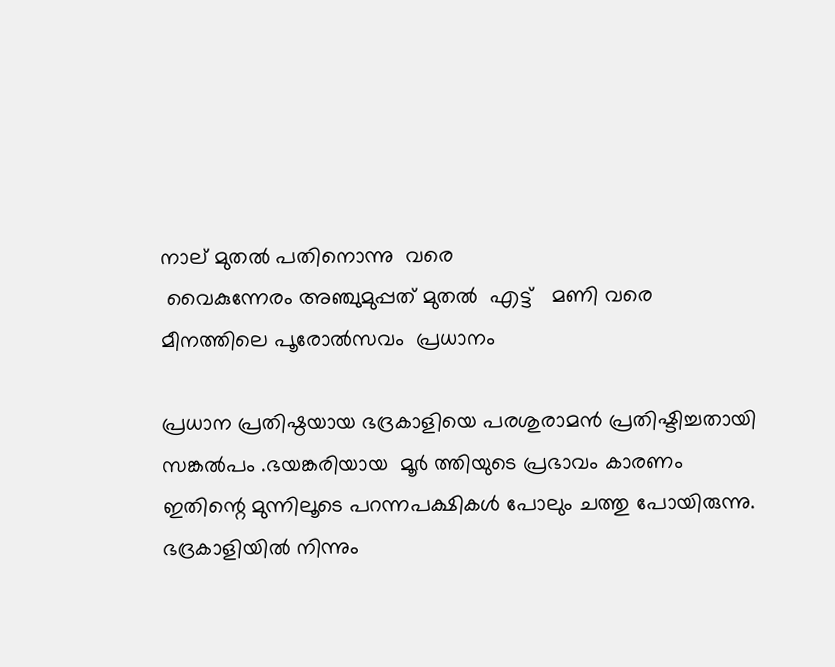നാല് മുതൽ പതിനൊന്നു  വരെ
 വൈകുന്നേരം അഞ്ചുമുപ്പത് മുതൽ  എട്ട്   മണി വരെ
മീനത്തിലെ പൂരോൽസവം  പ്രധാനം

പ്രധാന പ്രതിഷ്ഠയായ ഭദ്രകാളിയെ പരശുരാമൻ പ്രതിഷ്ടിച്ചതായി സങ്കല്‍പം .ഭയങ്കരിയായ  മൂർ ത്തിയുടെ പ്രഭാവം കാരണം  ഇതിന്റെ മുന്നിലൂടെ പറന്നപക്ഷികൾ പോലും ചത്തു പോയിരുന്നു. ഭദ്രകാളിയിൽ നിന്നും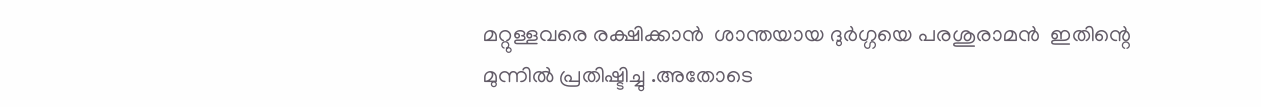മറ്റുള്ളവരെ രക്ഷിക്കാൻ  ശാന്തയായ ദുർഗ്ഗയെ പരശുരാമൻ  ഇതിന്റെ മുന്നിൽ പ്രതിഷ്ടിച്ചു .അതോടെ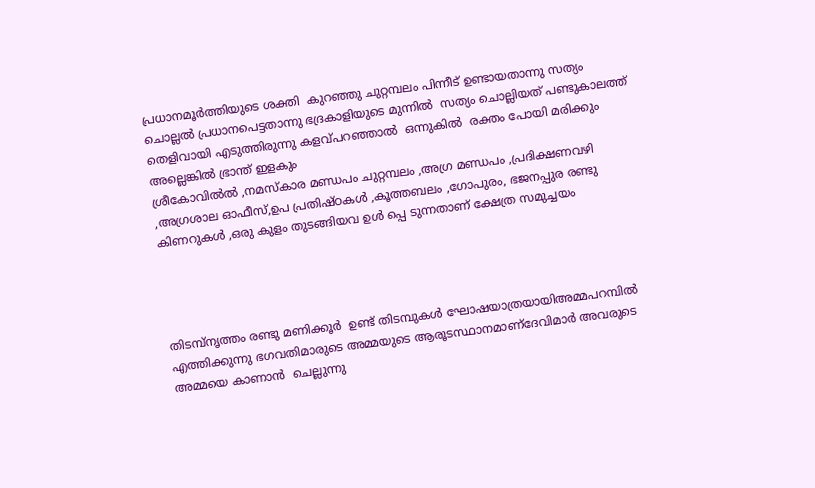പ്രധാനമൂർത്തിയുടെ ശക്തി  കുറഞ്ഞു ചുറ്റമ്പലം പിന്നീട് ഉണ്ടായതാന്നു സത്യം  ചൊല്ലൽ പ്രധാനപെട്ടതാന്നു ഭദ്രകാളിയുടെ മുന്നിൽ  സത്യം ചൊല്ലിയത് പണ്ടുകാലത്ത് തെളിവായി എടുത്തിരുന്നു കളവ്പറഞ്ഞാൽ  ഒന്നുകിൽ  രക്തം പോയി മരിക്കും അല്ലെങ്കിൽ ഭ്രാന്ത് ഇളകും
ശ്രീകോവിൽല്‍ ,നമസ്കാര മണ്ഡപം ചുറ്റമ്പലം ,അഗ്ര മണ്ഡപം ,പ്രദിക്ഷണവഴി ,അഗ്രശാല ഓഫീസ്,ഉപ പ്രതിഷ്ഠകൾ ,കൂത്തബലം ,ഗോപുരം, ഭജനപ്പുര രണ്ടു കിണറുകൾ ,ഒരു കുളം തുടങ്ങിയവ ഉൾ പ്പെ ടുന്നതാണ് ക്ഷേത്ര സമുച്ചയം




തിടമ്പ്നൃത്തം രണ്ടു മണിക്കൂർ  ഉണ്ട് തിടമ്പുകൾ ഘോഷയാത്രയായിഅമ്മപറമ്പിൽ  എത്തിക്കുന്നു ഭഗവതിമാരുടെ അമ്മയുടെ ആരൂടസ്ഥാനമാണ്ദേവിമാര്‍ അവരുടെ അമ്മയെ കാണാൻ  ചെല്ലുന്നു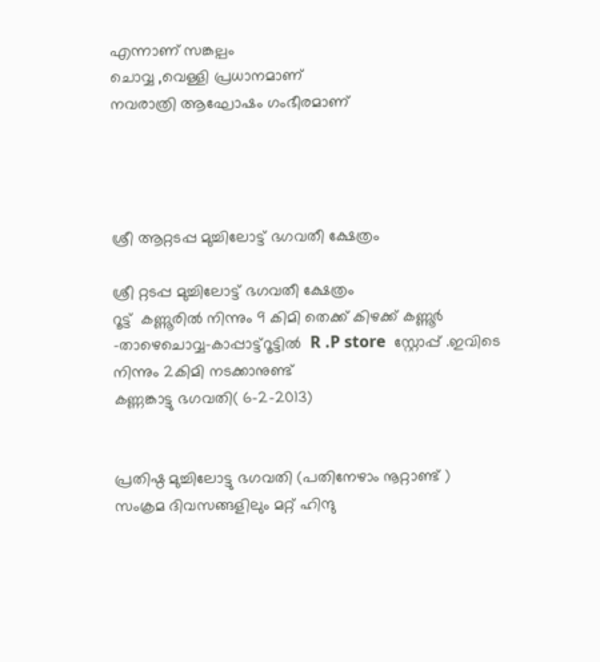എന്നാണ് സങ്കല്പം
ചൊവ്വ ,വെള്ളി പ്രധാനമാണ്
നവരാത്രി ആഘോഷം ഗംഭീരമാണ്




ശ്രീ ആറ്റടപ്പ മുച്ചിലോട്ട് ഭഗവതീ ക്ഷേത്രം

ശ്രീ റ്റടപ്പ മുച്ചിലോട്ട് ഭഗവതീ ക്ഷേത്രം
റൂട്ട്  കണ്ണൂരില്‍ നിന്നും 9 കിമി തെക്ക് കിഴക്ക് കണ്ണൂര്‍ -താഴെചൊവ്വ-കാപ്പാട്ട്റൂട്ടില്‍  R .P store  സ്റ്റോപ്പ്‌ .ഇവിടെ നിന്നും 2കിമി നടക്കാനുണ്ട്
കണ്ണങ്കാട്ടു ഭഗവതി( 6-2-2013)


പ്രതിഷ്ഠ മുച്ചിലോട്ടു ഭഗവതി (പതിനേഴാം നൂറ്റാണ്ട് )
സംക്രമ ദിവസങ്ങളിലും മറ്റ് ഹിന്ദു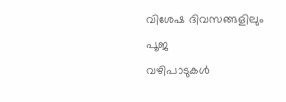വിശേഷ ദിവസങ്ങളിലും പൂജ
വഴിപാടുകള്‍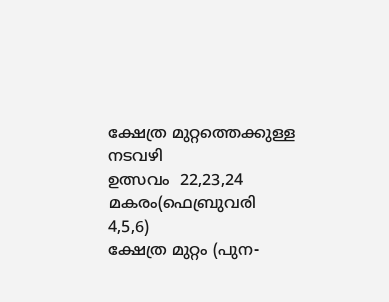ക്ഷേത്ര മുറ്റത്തെക്കുള്ള നടവഴി
ഉത്സവം  22,23,24 മകരം(ഫെബ്രുവരി 4,5,6)
ക്ഷേത്ര മുറ്റം (പുന-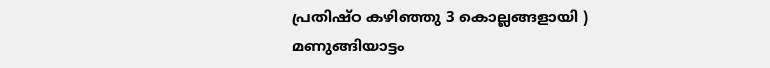പ്രതിഷ്ഠ കഴിഞ്ഞു 3 കൊല്ലങ്ങളായി )
മണുങ്ങിയാട്ടം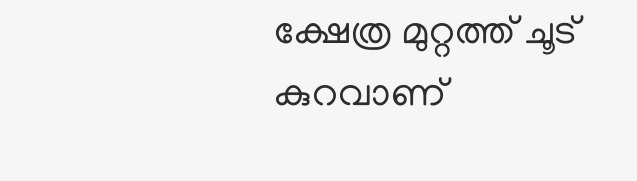ക്ഷേത്ര മുറ്റത്ത് ചൂട് കുറവാണ്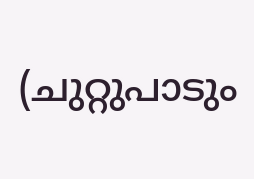(ചുറ്റുപാടും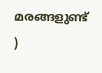മരങ്ങളുണ്ട് )